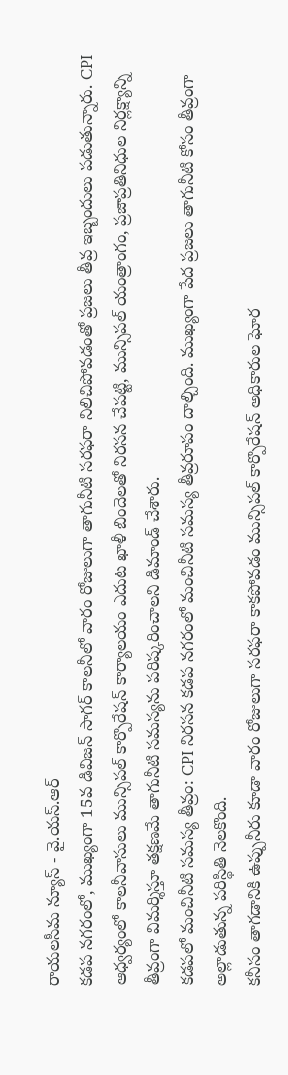రాయలసీమ న్యూస్ - వై.యస్.ఆర్
కడప నగరంలో, ముఖ్యంగా 15వ డివిజన్ సాగర్ కాలనీలో వారం రోజులుగా తాగునీటి సరఫరా నిలిచిపోవడంతో ప్రజలు తీవ్ర ఇబ్బందులు పడుతున్నారు. CPI ఆధ్వర్యంలో కాలనీవాసులు మున్సిపల్ కార్పొరేషన్ కార్యాలయం ఎదుట ఖాళీ బిందెలతో నిరసన చేపట్టి, మున్సిపల్ యంత్రాంగం, ప్రజాప్రతినిధుల నిర్లక్ష్యాన్ని తీవ్రంగా విమర్శిస్తూ తక్షణమే తాగునీటి సమస్యను పరిష్కరించాలని డిమాండ్ చేశారు.
కడపలో మంచినీటి సమస్య తీవ్రం: CPI నిరసన కడప నగరంలో మంచినీటి సమస్య తీవ్రరూపం దాల్చింది. ముఖ్యంగా పేద ప్రజలు తాగునీటి కోసం తీవ్రంగా అల్లాడుతున్న పరిస్థితి నెలకొంది.
కనీసం తాగడానికి ఉప్పునీరు కూడా వారం రోజులుగా సరఫరా కాకపోవడం మున్సిపల్ కార్పొరేషన్ అధికారుల ఘోర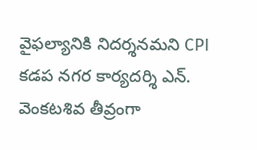వైఫల్యానికి నిదర్శనమని CPI కడప నగర కార్యదర్శి ఎన్. వెంకటశివ తీవ్రంగా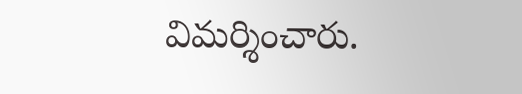విమర్శించారు.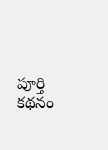పూర్తి కథనం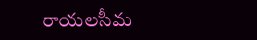రాయలసీమ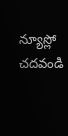న్యూస్లో చదవండి